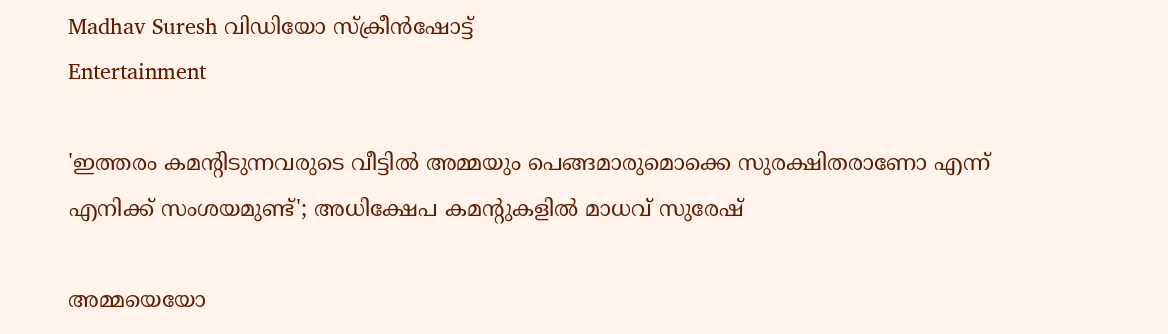Madhav Suresh വിഡിയോ സ്ക്രീൻഷോട്ട്
Entertainment

'ഇത്തരം കമന്റിടുന്നവരുടെ വീട്ടിൽ അമ്മയും പെങ്ങമാരുമൊക്കെ സുരക്ഷിതരാണോ എന്ന് എനിക്ക് സംശയമുണ്ട്'; അധിക്ഷേപ കമന്റുകളിൽ മാധവ് സുരേഷ്

അമ്മയെയോ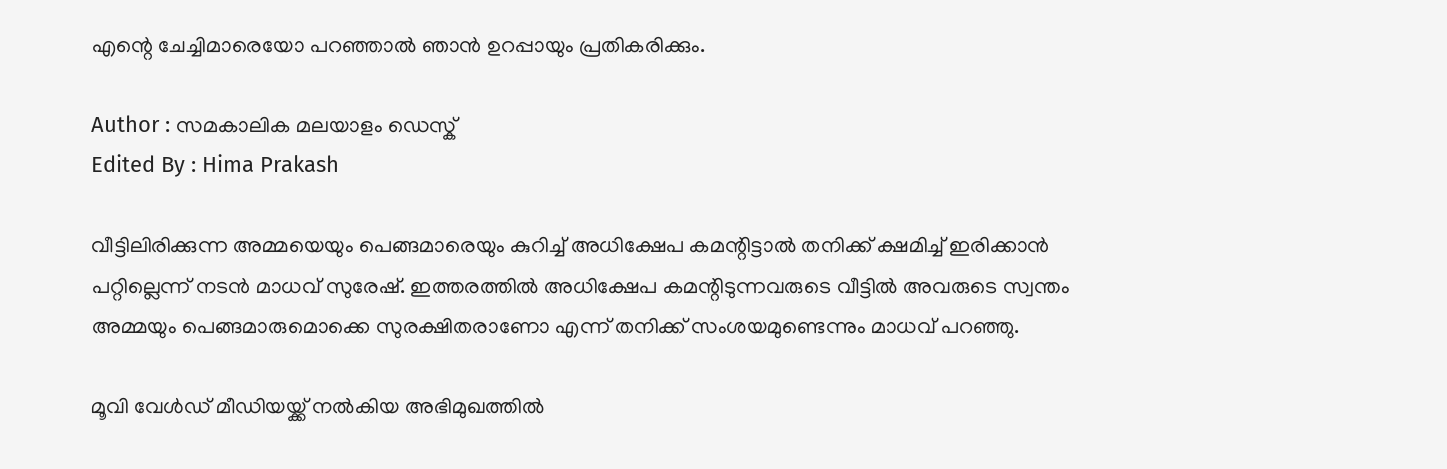എന്റെ ചേച്ചിമാരെയോ പറഞ്ഞാൽ ഞാൻ ഉറപ്പായും പ്രതികരിക്കും.

Author : സമകാലിക മലയാളം ഡെസ്ക്
Edited By : Hima Prakash

വീട്ടിലിരിക്കുന്ന അമ്മയെയും പെങ്ങമാരെയും കുറിച്ച് അധിക്ഷേപ കമന്റിട്ടാൽ തനിക്ക് ക്ഷമിച്ച് ഇരിക്കാൻ പറ്റില്ലെന്ന് ന‍ടൻ മാധവ് സുരേഷ്. ഇത്തരത്തിൽ അധിക്ഷേപ കമന്റിടുന്നവരുടെ വീട്ടിൽ അവരുടെ സ്വന്തം അമ്മയും പെങ്ങമാരുമൊക്കെ സുരക്ഷിതരാണോ എന്ന് തനിക്ക് സംശയമുണ്ടെന്നും മാധവ് പറഞ്ഞു.

മൂവി വേൾഡ് മീഡിയയ്ക്ക് നൽകിയ അഭിമുഖത്തിൽ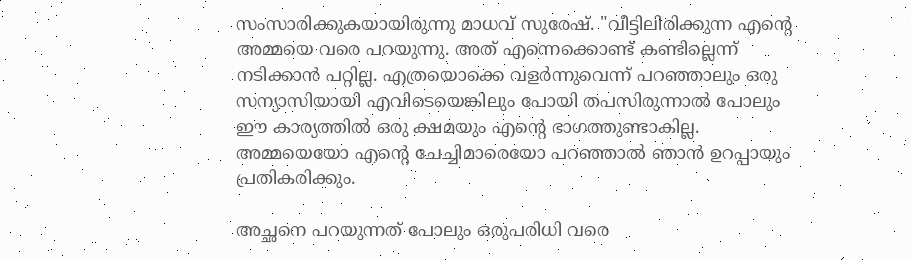സംസാരിക്കുകയായിരുന്നു മാധവ് സുരേഷ്. "വീട്ടിലിരിക്കുന്ന എന്റെ അമ്മയെ വരെ പറയുന്നു. അത് എന്നെക്കൊണ്ട് കണ്ടില്ലെന്ന് നടിക്കാൻ പറ്റില്ല. എത്രയൊക്കെ വളർന്നുവെന്ന് പറഞ്ഞാലും ഒരു സന്യാസിയായി എവിടെയെങ്കിലും പോയി തപസിരുന്നാൽ പോലും ഈ കാര്യത്തിൽ ഒരു ക്ഷമയും എന്റെ ഭാഗത്തുണ്ടാകില്ല. അമ്മയെയോ എന്റെ ചേച്ചിമാരെയോ പറഞ്ഞാൽ ഞാൻ ഉറപ്പായും പ്രതികരിക്കും.

അച്ഛനെ പറയുന്നത് പോലും ഒരുപരിധി വരെ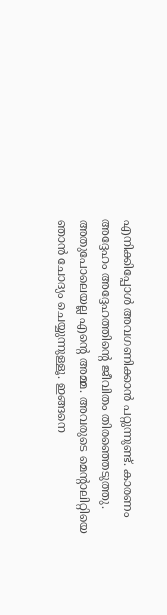എനിക്കിപ്പോൾ അവഗണിക്കാൻ പറ്റുന്നുണ്ട്. കാരണം അദ്ദേഹം അദ്ദേഹത്തിന്റെ ജീവിതം തിരഞ്ഞെടുത്തു. അതുപോലെയല്ല എന്റെ അമ്മ. അവരുടെ മെന്റാലിറ്റിയെ ഞാൻ ചോദ്യം ചെയ്യുന്നുള്ളൂ. ഇങ്ങനെ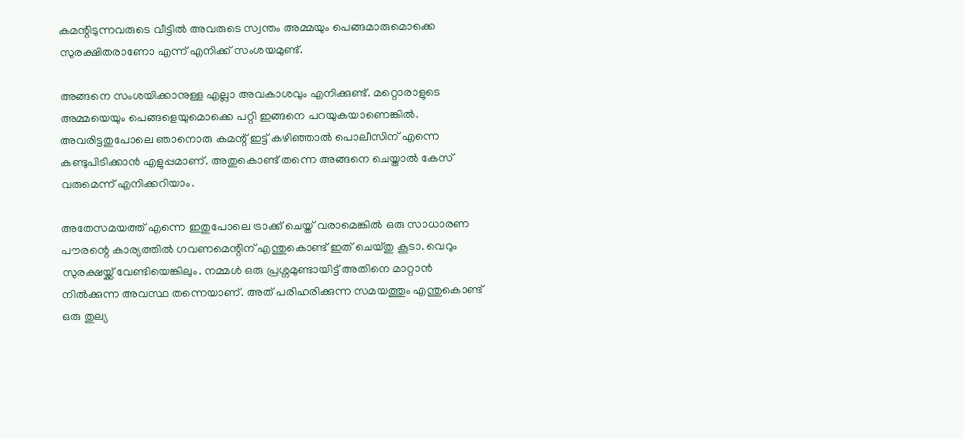കമന്റിടുന്നവരുടെ വീട്ടിൽ അവരുടെ സ്വന്തം അമ്മയും പെങ്ങമാരുമൊക്കെ സുരക്ഷിതരാണോ എന്ന് എനിക്ക് സംശയമുണ്ട്.

അങ്ങനെ സംശയിക്കാനുള്ള എല്ലാ അവകാശവും എനിക്കുണ്ട്. മറ്റൊരാളുടെ അമ്മയെയും പെങ്ങളെയുമൊക്കെ പറ്റി ഇങ്ങനെ പറയുകയാണെങ്കിൽ. അവരിട്ടതുപോലെ ഞാനൊരു കമന്റ് ഇട്ട് കഴിഞ്ഞാൽ പൊലീസിന് എന്നെ കണ്ടുപിടിക്കാൻ എളുപ്പമാണ്. അതുകൊണ്ട് തന്നെ അങ്ങനെ ചെയ്താൽ കേസ് വരുമെന്ന് എനിക്കറിയാം.

അതേസമയത്ത് എന്നെ ഇതുപോലെ ട്രാക്ക് ചെയ്ത് വരാമെങ്കിൽ ഒരു സാധാരണ പൗരന്റെ കാര്യത്തിൽ ഗവണമെന്റിന് എന്തുകൊണ്ട് ഇത് ചെയ്തു കൂടാ. വെറും സുരക്ഷയ്ക്ക് വേണ്ടിയെങ്കിലും. നമ്മൾ ഒരു പ്രശ്നമുണ്ടായിട്ട് അതിനെ മാറ്റാൻ നിൽക്കുന്ന അവസ്ഥ തന്നെയാണ്. അത് പരിഹരിക്കുന്ന സമയത്തും എന്തുകൊണ്ട് ഒരു തുല്യ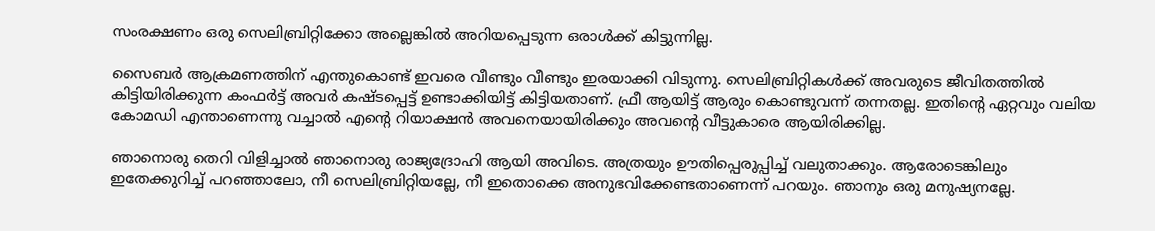സംരക്ഷണം ഒരു സെലിബ്രിറ്റിക്കോ അല്ലെങ്കിൽ അറിയപ്പെടുന്ന ഒരാൾക്ക് കിട്ടുന്നില്ല.

സൈബർ ആക്രമണത്തിന് എന്തുകൊണ്ട് ഇവരെ വീണ്ടും വീണ്ടും ഇരയാക്കി വിടുന്നു. സെലിബ്രിറ്റികൾക്ക് അവരുടെ ജീവിതത്തിൽ കിട്ടിയിരിക്കുന്ന കംഫർട്ട് അവർ കഷ്ടപ്പെട്ട് ഉണ്ടാക്കിയിട്ട് കിട്ടിയതാണ്. ഫ്രീ ആയിട്ട് ആരും കൊണ്ടുവന്ന് തന്നതല്ല. ഇതിന്റെ ഏറ്റവും വലിയ കോമഡി എന്താണെന്നു വച്ചാൽ എന്റെ റിയാക്ഷൻ അവനെയായിരിക്കും അവന്റെ വീട്ടുകാരെ ആയിരിക്കില്ല.

ഞാനൊരു തെറി വിളിച്ചാൽ ഞാനൊരു രാജ്യദ്രോഹി ആയി അവിടെ. അത്രയും ഊതിപ്പെരുപ്പിച്ച് വലുതാക്കും. ആരോടെങ്കിലും ഇതേക്കുറിച്ച് പറഞ്ഞാലോ, നീ സെലിബ്രിറ്റിയല്ലേ, നീ ഇതൊക്കെ അനുഭവിക്കേണ്ടതാണെന്ന് പറയും. ഞാനും ഒരു മനുഷ്യനല്ലേ.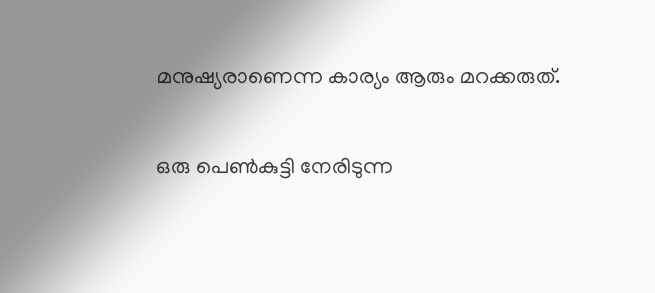മനുഷ്യരാണെന്ന കാര്യം ആരും മറക്കരുത്.

ഒരു പെൺകുട്ടി നേരിടുന്ന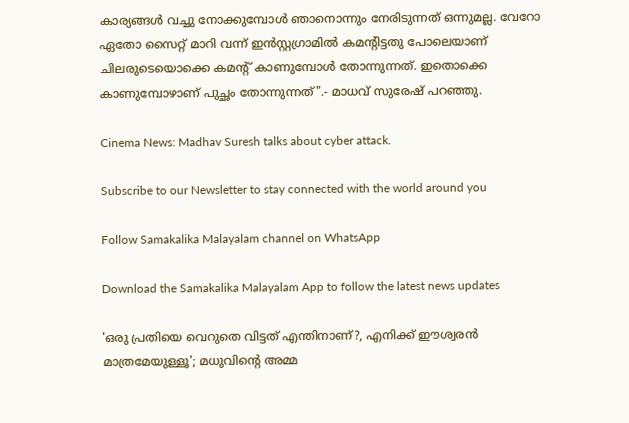കാര്യങ്ങൾ വച്ചു നോക്കുമ്പോൾ ഞാനൊന്നും നേരിടുന്നത് ഒന്നുമല്ല. വേറോ ഏതോ സൈറ്റ് മാറി വന്ന് ഇൻസ്റ്റഗ്രാമിൽ കമന്റിട്ടതു പോലെയാണ് ചിലരുടെയൊക്കെ കമന്റ് കാണുമ്പോൾ തോന്നുന്നത്. ഇതൊക്കെ കാണുമ്പോഴാണ് പുച്ഛം തോന്നുന്നത്".- മാധവ് സുരേഷ് പറഞ്ഞു.

Cinema News: Madhav Suresh talks about cyber attack.

Subscribe to our Newsletter to stay connected with the world around you

Follow Samakalika Malayalam channel on WhatsApp

Download the Samakalika Malayalam App to follow the latest news updates

'ഒരു പ്രതിയെ വെറുതെ വിട്ടത് എന്തിനാണ്?, എനിക്ക് ഈശ്വരന്‍ മാത്രമേയുള്ളൂ'; മധുവിന്റെ അമ്മ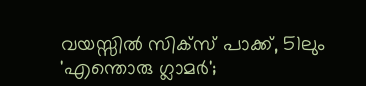വയസ്സിൽ സിക്‌സ് പാക്ക്, 51ലും 'എന്തൊരു ഗ്ലാമർ';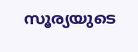സൂര്യയുടെ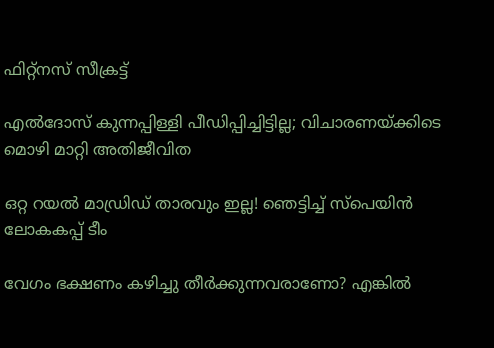ഫിറ്റ്നസ് സീക്രട്ട്

എല്‍ദോസ് കുന്നപ്പിള്ളി പീഡിപ്പിച്ചിട്ടില്ല; വിചാരണയ്ക്കിടെ മൊഴി മാറ്റി അതിജീവിത

ഒറ്റ റയല്‍ മാഡ്രിഡ് താരവും ഇല്ല! ഞെട്ടിച്ച് സ്പെയിൻ ലോകകപ്പ് ടീം

വേഗം ഭക്ഷണം കഴിച്ചു തീർക്കുന്നവരാണോ? എങ്കിൽ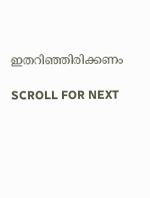ഇതറിഞ്ഞിരിക്കണം

SCROLL FOR NEXT